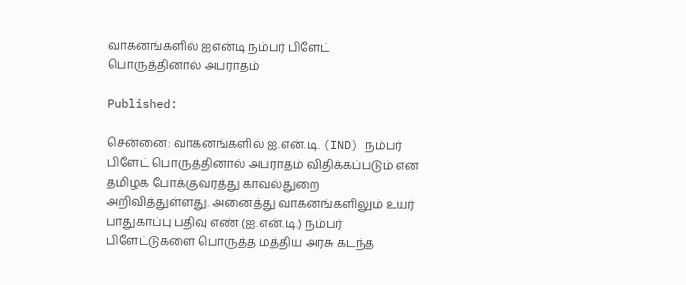வாகனங்களில் ஐஎன்டி நம்பர் பிளேட் பொருத்தினால் அபராதம்

Published:

சென்னை: வாகனங்களில் ஐ.என்.டி. (IND) நம்பர் பிளேட் பொருத்தினால் அபராதம் விதிக்கப்படும் என தமிழக போக்குவரத்து காவல்துறை அறிவித்துள்ளது. அனைத்து வாகனங்களிலும் உயர் பாதுகாப்பு பதிவு எண் (ஐ.என்.டி.) நம்பர் பிளேட்டுகளை பொருத்த மத்திய அரசு கடந்த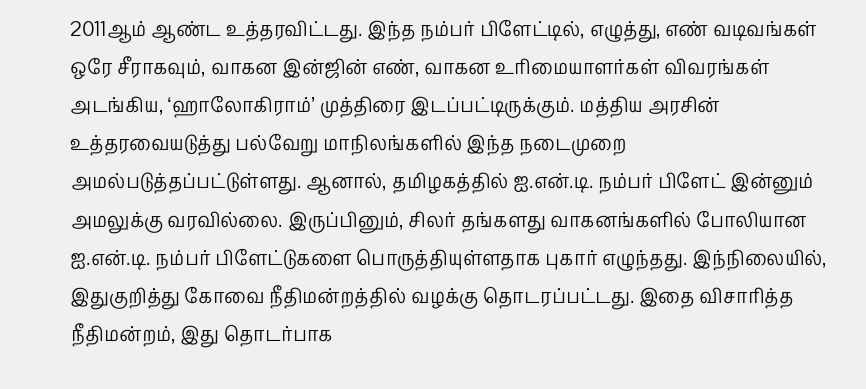2011ஆம் ஆண்ட உத்தரவிட்டது. இந்த நம்பர் பிளேட்டில், எழுத்து, எண் வடிவங்கள் ஒரே சீராகவும், வாகன இன்ஜின் எண், வாகன உரிமையாளர்கள் விவரங்கள் அடங்கிய, ‘ஹாலோகிராம்’ முத்திரை இடப்பட்டிருக்கும். மத்திய அரசின் உத்தரவையடுத்து பல்வேறு மாநிலங்களில் இந்த நடைமுறை அமல்படுத்தப்பட்டுள்ளது. ஆனால், தமிழகத்தில் ஐ.என்.டி. நம்பர் பிளேட் இன்னும் அமலுக்கு வரவில்லை. இருப்பினும், சிலர் தங்களது வாகனங்களில் போலியான ஐ.என்.டி. நம்பர் பிளேட்டுகளை பொருத்தியுள்ளதாக புகார் எழுந்தது. இந்நிலையில், இதுகுறித்து கோவை நீதிமன்றத்தில் வழக்கு தொடரப்பட்டது. இதை விசாரித்த நீதிமன்றம், இது தொடர்பாக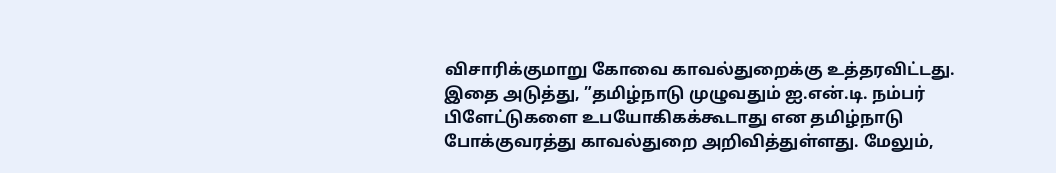விசாரிக்குமாறு கோவை காவல்துறைக்கு உத்தரவிட்டது. இதை அடுத்து, ”தமிழ்நாடு முழுவதும் ஐ.என்.டி. நம்பர் பிளேட்டுகளை உபயோகிகக்கூடாது என தமிழ்நாடு போக்குவரத்து காவல்துறை அறிவித்துள்ளது. மேலும்,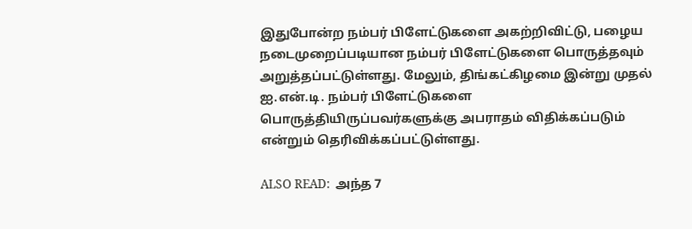இதுபோன்ற நம்பர் பிளேட்டுகளை அகற்றிவிட்டு, பழைய நடைமுறைப்படியான நம்பர் பிளேட்டுகளை பொருத்தவும் அறுத்தப்பட்டுள்ளது. மேலும், திங்கட்கிழமை இன்று முதல் ஐ.என்.டி. நம்பர் பிளேட்டுகளை பொருத்தியிருப்பவர்களுக்கு அபராதம் விதிக்கப்படும் என்றும் தெரிவிக்கப்பட்டுள்ளது.

ALSO READ:  அந்த 7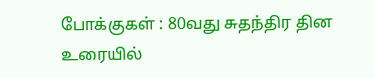போக்குகள் : 80வது சுதந்திர தின உரையில்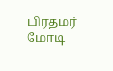பிரதமர் மோடி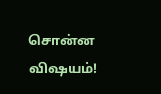சொன்ன விஷயம்!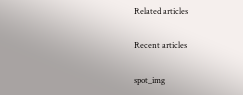Related articles

Recent articles

spot_img